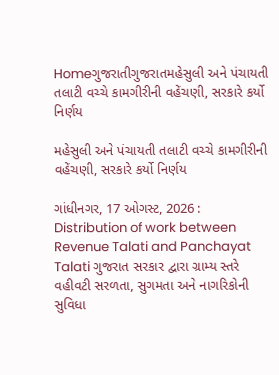Homeગુજરાતીગુજરાતમહેસુલી અને પંચાયતી તલાટી વચ્ચે કામગીરીની વહેંચણી, સરકારે કર્યો નિર્ણય

મહેસુલી અને પંચાયતી તલાટી વચ્ચે કામગીરીની વહેંચણી, સરકારે કર્યો નિર્ણય

ગાંધીનગર, 17 ઓગસ્ટ, 2026 : Distribution of work between Revenue Talati and Panchayat Talati ગુજરાત સરકાર દ્વારા ગ્રામ્ય સ્તરે વહીવટી સરળતા, સુગમતા અને નાગરિકોની સુવિધા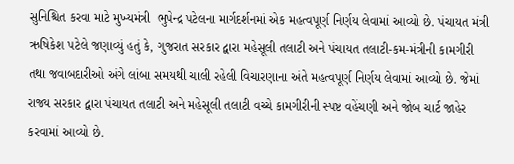સુનિશ્ચિત કરવા માટે મુખ્યમંત્રી  ભુપેન્દ્ર પટેલના માર્ગદર્શનમાં એક મહત્વપૂર્ણ નિર્ણય લેવામાં આવ્યો છે. પંચાયત મંત્રી  ઋષિકેશ પટેલે જણાવ્યું હતું કે, ગુજરાત સરકાર દ્વારા મહેસૂલી તલાટી અને પંચાયત તલાટી-કમ-મંત્રીની કામગીરી તથા જવાબદારીઓ અંગે લાંબા સમયથી ચાલી રહેલી વિચારણાના અંતે મહત્વપૂર્ણ નિર્ણય લેવામાં આવ્યો છે. જેમાં રાજ્ય સરકાર દ્વારા પંચાયત તલાટી અને મહેસૂલી તલાટી વચ્ચે કામગીરીની સ્પષ્ટ વહેંચણી અને જોબ ચાર્ટ જાહેર કરવામાં આવ્યો છે.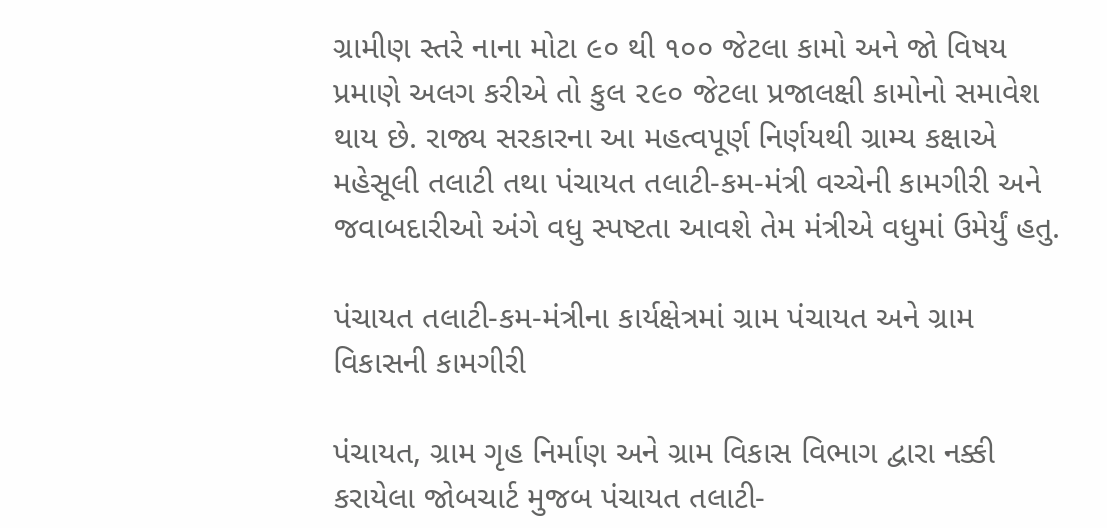ગ્રામીણ સ્તરે નાના મોટા ૯૦ થી ૧૦૦ જેટલા કામો અને જો વિષય પ્રમાણે અલગ કરીએ તો કુલ ૨૯૦ જેટલા પ્રજાલક્ષી કામોનો સમાવેશ થાય છે. રાજ્ય સરકારના આ મહત્વપૂર્ણ નિર્ણયથી ગ્રામ્ય કક્ષાએ મહેસૂલી તલાટી તથા પંચાયત તલાટી-કમ-મંત્રી વચ્ચેની કામગીરી અને જવાબદારીઓ અંગે વધુ સ્પષ્ટતા આવશે તેમ મંત્રીએ વધુમાં ઉમેર્યું હતુ.

પંચાયત તલાટી-કમ-મંત્રીના કાર્યક્ષેત્રમાં ગ્રામ પંચાયત અને ગ્રામ વિકાસની કામગીરી

પંચાયત, ગ્રામ ગૃહ નિર્માણ અને ગ્રામ વિકાસ વિભાગ દ્વારા નક્કી કરાયેલા જોબચાર્ટ મુજબ પંચાયત તલાટી-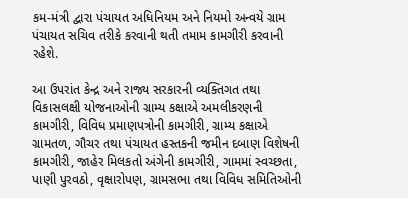કમ-મંત્રી દ્વારા પંચાયત અધિનિયમ અને નિયમો અન્વયે ગ્રામ પંચાયત સચિવ તરીકે કરવાની થતી તમામ કામગીરી કરવાની રહેશે.

આ ઉપરાંત કેન્દ્ર અને રાજ્ય સરકારની વ્યક્તિગત તથા વિકાસલક્ષી યોજનાઓની ગ્રામ્ય કક્ષાએ અમલીકરણની કામગીરી, વિવિધ પ્રમાણપત્રોની કામગીરી, ગ્રામ્ય કક્ષાએ ગ્રામતળ, ગૌચર તથા પંચાયત હસ્તકની જમીન દબાણ વિશેષની કામગીરી, જાહેર મિલકતો અંગેની કામગીરી, ગામમાં સ્વચ્છતા, પાણી પુરવઠો, વૃક્ષારોપણ, ગ્રામસભા તથા વિવિધ સમિતિઓની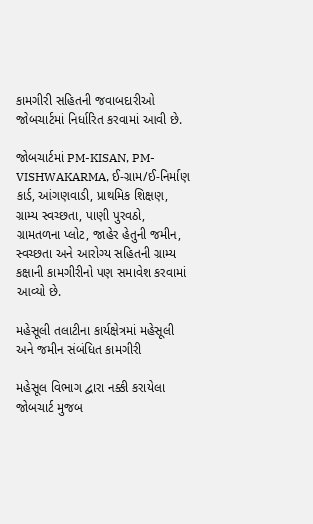કામગીરી સહિતની જવાબદારીઓ જોબચાર્ટમાં નિર્ધારિત કરવામાં આવી છે.

જોબચાર્ટમાં PM-KISAN, PM-VISHWAKARMA, ઈ-ગ્રામ/ઈ-નિર્માણ કાર્ડ, આંગણવાડી, પ્રાથમિક શિક્ષણ, ગ્રામ્ય સ્વચ્છતા, પાણી પુરવઠો, ગ્રામતળના પ્લોટ, જાહેર હેતુની જમીન, સ્વચ્છતા અને આરોગ્ય સહિતની ગ્રામ્ય કક્ષાની કામગીરીનો પણ સમાવેશ કરવામાં આવ્યો છે.

મહેસૂલી તલાટીના કાર્યક્ષેત્રમાં મહેસૂલી અને જમીન સંબંધિત કામગીરી

મહેસૂલ વિભાગ દ્વારા નક્કી કરાયેલા જોબચાર્ટ મુજબ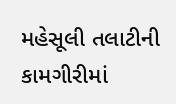મહેસૂલી તલાટીની કામગીરીમાં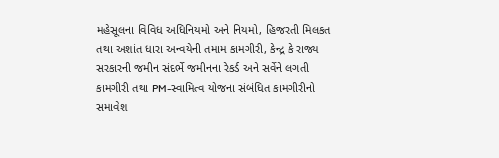મહેસૂલના વિવિધ અધિનિયમો અને નિયમો, હિજરતી મિલકત તથા અશાંત ધારા અન્વયેની તમામ કામગીરી, કેન્દ્ર કે રાજ્ય સરકારની જમીન સંદર્ભે જમીનના રેકર્ડ અને સર્વેને લગતી કામગીરી તથા PM-સ્વામિત્વ યોજના સંબંધિત કામગીરીનો સમાવેશ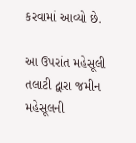કરવામાં આવ્યો છે.

આ ઉપરાંત મહેસૂલી તલાટી દ્વારા જમીન મહેસૂલની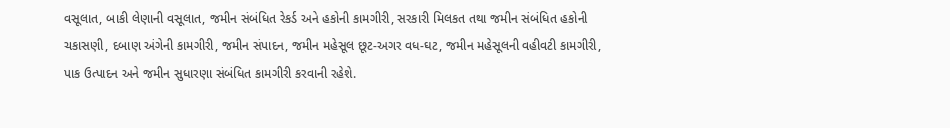વસૂલાત, બાકી લેણાની વસૂલાત, જમીન સંબંધિત રેકર્ડ અને હકોની કામગીરી, સરકારી મિલકત તથા જમીન સંબંધિત હકોની ચકાસણી, દબાણ અંગેની કામગીરી, જમીન સંપાદન, જમીન મહેસૂલ છૂટ-અગર વધ-ઘટ, જમીન મહેસૂલની વહીવટી કામગીરી, પાક ઉત્પાદન અને જમીન સુધારણા સંબંધિત કામગીરી કરવાની રહેશે.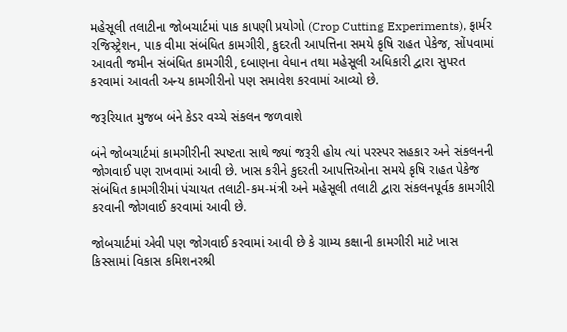મહેસૂલી તલાટીના જોબચાર્ટમાં પાક કાપણી પ્રયોગો (Crop Cutting Experiments), ફાર્મર રજિસ્ટ્રેશન, પાક વીમા સંબંધિત કામગીરી, કુદરતી આપત્તિના સમયે કૃષિ રાહત પેકેજ, સોંપવામાં આવતી જમીન સંબંધિત કામગીરી, દબાણના વેધાન તથા મહેસૂલી અધિકારી દ્વારા સુપરત કરવામાં આવતી અન્ય કામગીરીનો પણ સમાવેશ કરવામાં આવ્યો છે.

જરૂરિયાત મુજબ બંને કેડર વચ્ચે સંકલન જળવાશે

બંને જોબચાર્ટમાં કામગીરીની સ્પષ્ટતા સાથે જ્યાં જરૂરી હોય ત્યાં પરસ્પર સહકાર અને સંકલનની જોગવાઈ પણ રાખવામાં આવી છે. ખાસ કરીને કુદરતી આપત્તિઓના સમયે કૃષિ રાહત પેકેજ સંબંધિત કામગીરીમાં પંચાયત તલાટી-કમ-મંત્રી અને મહેસૂલી તલાટી દ્વારા સંકલનપૂર્વક કામગીરી કરવાની જોગવાઈ કરવામાં આવી છે.

જોબચાર્ટમાં એવી પણ જોગવાઈ કરવામાં આવી છે કે ગ્રામ્ય કક્ષાની કામગીરી માટે ખાસ કિસ્સામાં વિકાસ કમિશનરશ્રી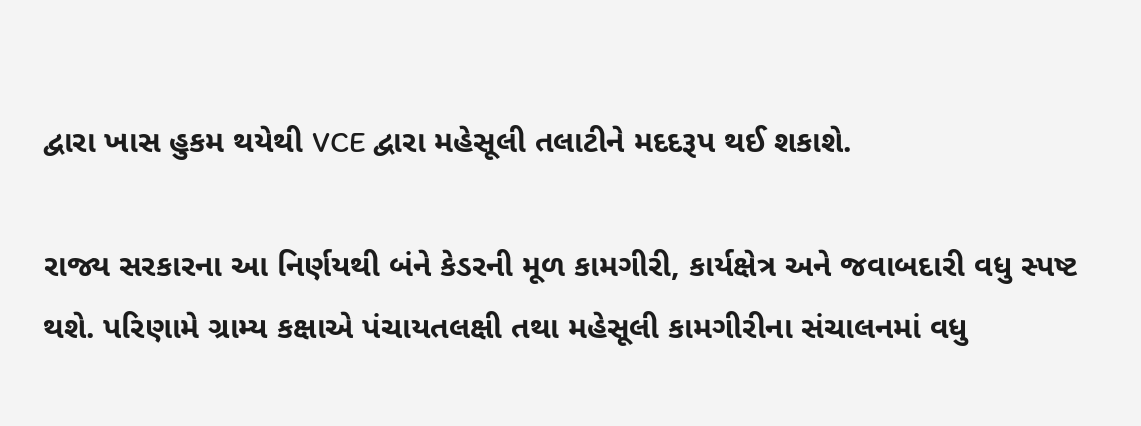દ્વારા ખાસ હુકમ થયેથી VCE દ્વારા મહેસૂલી તલાટીને મદદરૂપ થઈ શકાશે.

રાજ્ય સરકારના આ નિર્ણયથી બંને કેડરની મૂળ કામગીરી, કાર્યક્ષેત્ર અને જવાબદારી વધુ સ્પષ્ટ થશે. પરિણામે ગ્રામ્ય કક્ષાએ પંચાયતલક્ષી તથા મહેસૂલી કામગીરીના સંચાલનમાં વધુ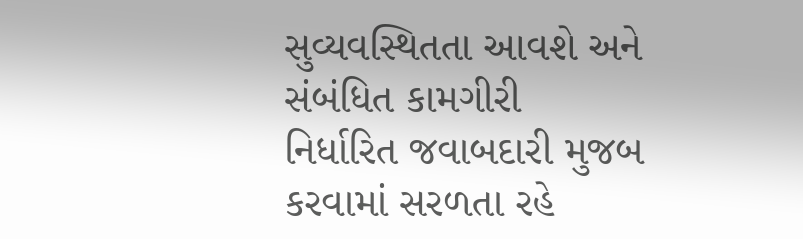સુવ્યવસ્થિતતા આવશે અને સંબંધિત કામગીરી નિર્ધારિત જવાબદારી મુજબ કરવામાં સરળતા રહે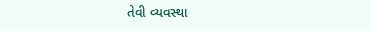તેવી વ્યવસ્થા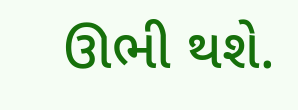ઊભી થશે.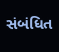સંબંધિત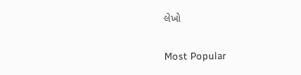લેખો

Most Popular